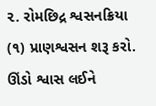૨. રોમછિદ્ર શ્વસનક્રિયા
(૧) પ્રાણશ્વસન શરૂ કરો. ઊંડો શ્વાસ લઈને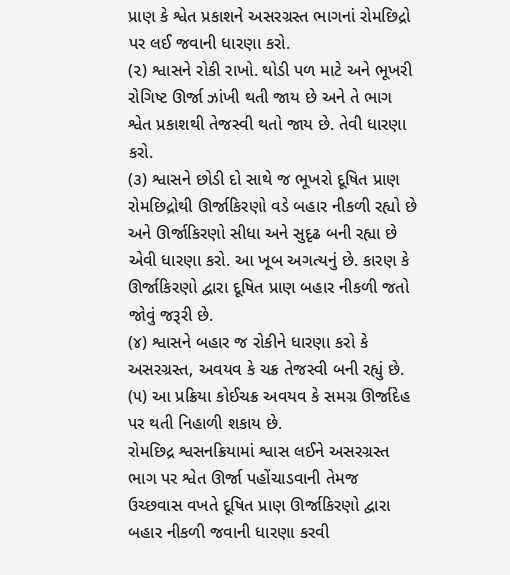પ્રાણ કે શ્વેત પ્રકાશને અસરગ્રસ્ત ભાગનાં રોમછિદ્રો પર લઈ જવાની ધારણા કરો.
(૨) શ્વાસને રોકી રાખો. થોડી પળ માટે અને ભૂખરી રોગિષ્ટ ઊર્જા ઝાંખી થતી જાય છે અને તે ભાગ શ્વેત પ્રકાશથી તેજસ્વી થતો જાય છે. તેવી ધારણા કરો.
(૩) શ્વાસને છોડી દો સાથે જ ભૂખરો દૂષિત પ્રાણ રોમછિદ્રોથી ઊર્જાકિરણો વડે બહાર નીકળી રહ્યો છે અને ઊર્જાકિરણો સીધા અને સુદૃઢ બની રહ્યા છે એવી ધારણા કરો. આ ખૂબ અગત્યનું છે. કારણ કે ઊર્જાકિરણો દ્વારા દૂષિત પ્રાણ બહાર નીકળી જતો જોવું જરૂરી છે.
(૪) શ્વાસને બહાર જ રોકીને ધારણા કરો કે અસરગ્રસ્ત, અવયવ કે ચક્ર તેજસ્વી બની રહ્યું છે.
(૫) આ પ્રક્રિયા કોઈચક્ર અવયવ કે સમગ્ર ઊર્જાદેહ પર થતી નિહાળી શકાય છે.
રોમછિદ્ર શ્વસનક્રિયામાં શ્વાસ લઈને અસરગ્રસ્ત ભાગ પર શ્વેત ઊર્જા પહોંચાડવાની તેમજ ઉચ્છવાસ વખતે દૂષિત પ્રાણ ઊર્જાકિરણો દ્વારા બહાર નીકળી જવાની ધારણા કરવી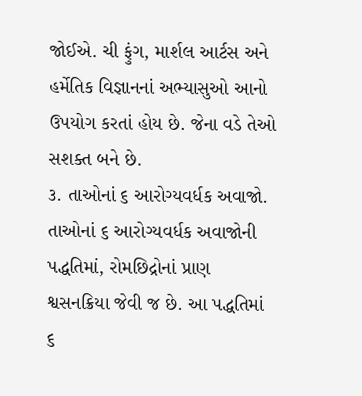જોઈએ. ચી ફુંગ, માર્શલ આર્ટસ અને હર્મેતિક વિજ્ઞાનનાં અભ્યાસુઓ આનો ઉપયોગ કરતાં હોય છે. જેના વડે તેઓ સશક્ત બને છે.
૩. તાઓનાં ૬ આરોગ્યવર્ધક અવાજો.
તાઓનાં ૬ આરોગ્યવર્ધક અવાજોની પદ્ધતિમાં, રોમછિદ્રોનાં પ્રાણ શ્વસનક્રિયા જેવી જ છે. આ પદ્ધતિમાં ૬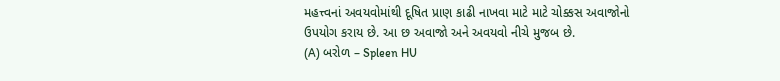મહત્ત્વનાં અવયવોમાંથી દૂષિત પ્રાણ કાઢી નાખવા માટે માટે ચોક્કસ અવાજોનો ઉપયોગ કરાય છે. આ છ અવાજો અને અવયવો નીચે મુજબ છે.
(A) બરોળ – Spleen HU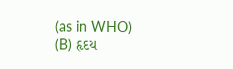(as in WHO)
(B) હૃદય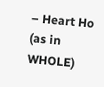– Heart Ho (as in WHOLE)